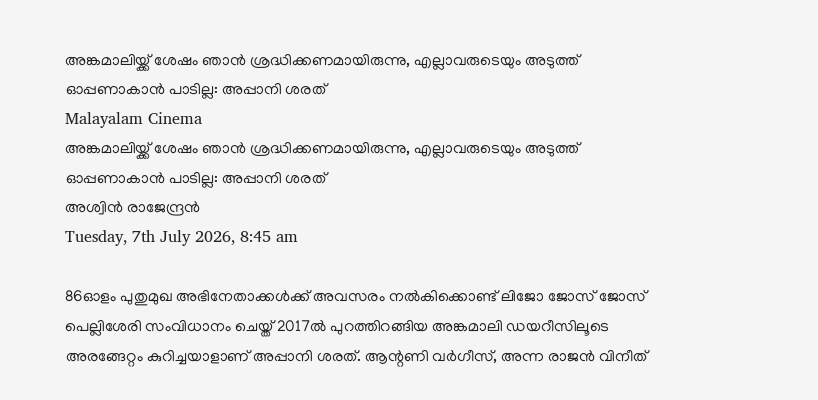അങ്കമാലിയ്ക്ക് ശേഷം ഞാന്‍ ശ്രദ്ധിക്കണമായിരുന്നു, എല്ലാവരുടെയും അടുത്ത് ഓപ്പണാകാന്‍ പാടില്ല: അപ്പാനി ശരത്
Malayalam Cinema
അങ്കമാലിയ്ക്ക് ശേഷം ഞാന്‍ ശ്രദ്ധിക്കണമായിരുന്നു, എല്ലാവരുടെയും അടുത്ത് ഓപ്പണാകാന്‍ പാടില്ല: അപ്പാനി ശരത്
അശ്വിന്‍ രാജേന്ദ്രന്‍
Tuesday, 7th July 2026, 8:45 am

86ഓളം പുതുമുഖ അഭിനേതാക്കള്‍ക്ക് അവസരം നല്‍കിക്കൊണ്ട് ലിജോ ജോസ് ജോസ് പെല്ലിശേരി സംവിധാനം ചെയ്ത് 2017ല്‍ പുറത്തിറങ്ങിയ അങ്കമാലി ഡയറീസിലൂടെ അരങ്ങേറ്റം കുറിച്ചയാളാണ് അപ്പാനി ശരത്. ആന്റണി വര്‍ഗീസ്, അന്ന രാജന്‍ വിനീത്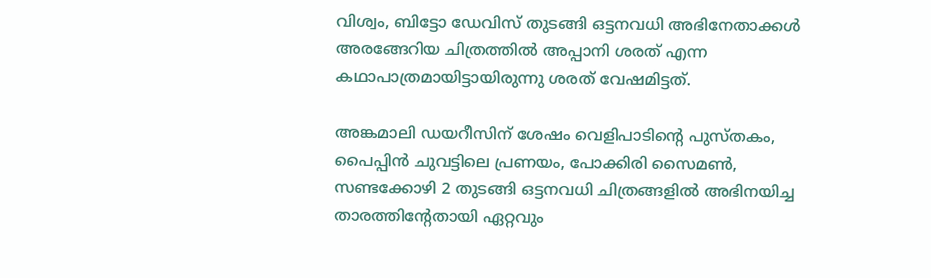വിശ്വം, ബിട്ടോ ഡേവിസ് തുടങ്ങി ഒട്ടനവധി അഭിനേതാക്കള്‍ അരങ്ങേറിയ ചിത്രത്തില്‍ അപ്പാനി ശരത് എന്ന കഥാപാത്രമായിട്ടായിരുന്നു ശരത് വേഷമിട്ടത്.

അങ്കമാലി ഡയറീസിന് ശേഷം വെളിപാടിന്റെ പുസ്തകം, പൈപ്പിന്‍ ചുവട്ടിലെ പ്രണയം, പോക്കിരി സൈമണ്‍, സണ്ടക്കോഴി 2 തുടങ്ങി ഒട്ടനവധി ചിത്രങ്ങളില്‍ അഭിനയിച്ച താരത്തിന്റേതായി ഏറ്റവും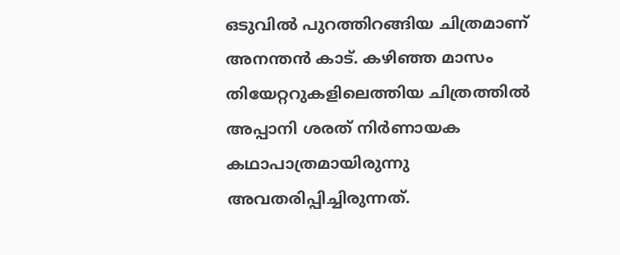ഒടുവില്‍ പുറത്തിറങ്ങിയ ചിത്രമാണ് അനന്തന്‍ കാട്. കഴിഞ്ഞ മാസം തിയേറ്ററുകളിലെത്തിയ ചിത്രത്തില്‍ അപ്പാനി ശരത് നിര്‍ണായക കഥാപാത്രമായിരുന്നു അവതരിപ്പിച്ചിരുന്നത്.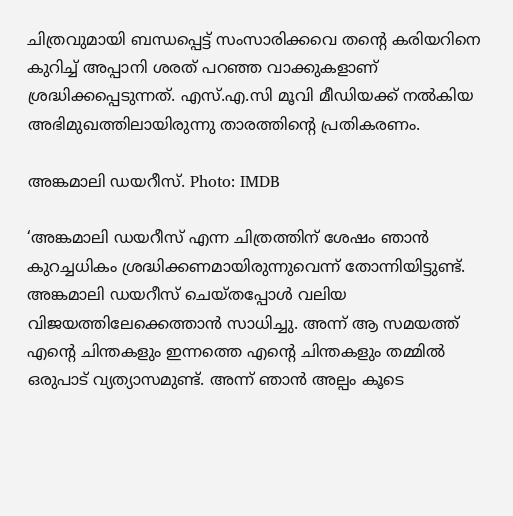ചിത്രവുമായി ബന്ധപ്പെട്ട് സംസാരിക്കവെ തന്റെ കരിയറിനെ കുറിച്ച് അപ്പാനി ശരത് പറഞ്ഞ വാക്കുകളാണ് ശ്രദ്ധിക്കപ്പെടുന്നത്. എസ്.എ.സി മൂവി മീഡിയക്ക് നല്‍കിയ അഭിമുഖത്തിലായിരുന്നു താരത്തിന്റെ പ്രതികരണം.

അങ്കമാലി ഡയറീസ്‌. Photo: IMDB

‘അങ്കമാലി ഡയറീസ് എന്ന ചിത്രത്തിന് ശേഷം ഞാന്‍ കുറച്ചധികം ശ്രദ്ധിക്കണമായിരുന്നുവെന്ന് തോന്നിയിട്ടുണ്ട്. അങ്കമാലി ഡയറീസ് ചെയ്തപ്പോള്‍ വലിയ വിജയത്തിലേക്കെത്താന്‍ സാധിച്ചു. അന്ന് ആ സമയത്ത് എന്റെ ചിന്തകളും ഇന്നത്തെ എന്റെ ചിന്തകളും തമ്മില്‍ ഒരുപാട് വ്യത്യാസമുണ്ട്. അന്ന് ഞാന്‍ അല്പം കൂടെ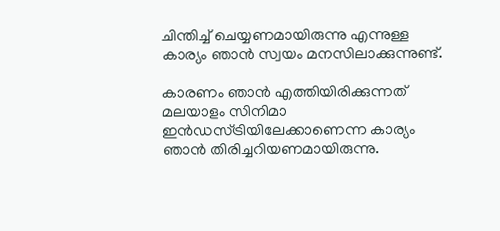ചിന്തിച്ച് ചെയ്യണമായിരുന്നു എന്നുള്ള കാര്യം ഞാന്‍ സ്വയം മനസിലാക്കുന്നുണ്ട്.

കാരണം ഞാന്‍ എത്തിയിരിക്കുന്നത് മലയാളം സിനിമാ ഇന്‍ഡസ്ട്രിയിലേക്കാണെന്ന കാര്യം ഞാന്‍ തിരിച്ചറിയണമായിരുന്നു.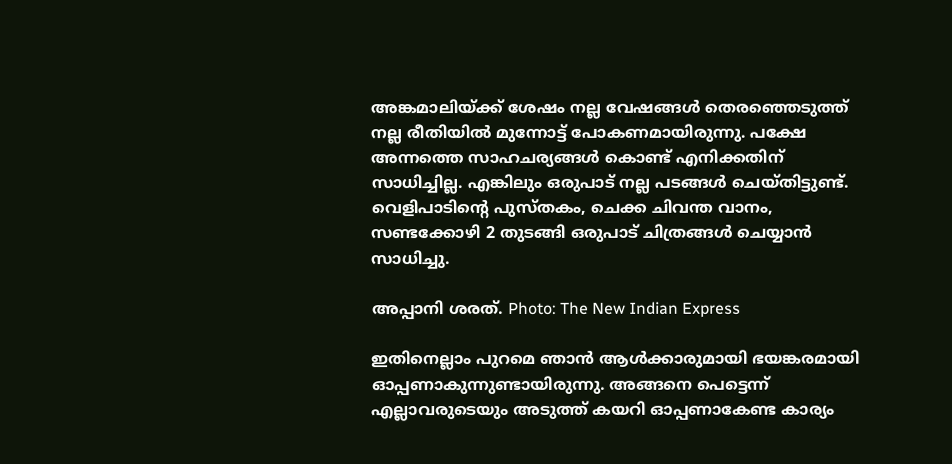അങ്കമാലിയ്ക്ക് ശേഷം നല്ല വേഷങ്ങള്‍ തെരഞ്ഞെടുത്ത് നല്ല രീതിയില്‍ മുന്നോട്ട് പോകണമായിരുന്നു. പക്ഷേ അന്നത്തെ സാഹചര്യങ്ങള്‍ കൊണ്ട് എനിക്കതിന് സാധിച്ചില്ല. എങ്കിലും ഒരുപാട് നല്ല പടങ്ങള്‍ ചെയ്തിട്ടുണ്ട്. വെളിപാടിന്റെ പുസ്തകം, ചെക്ക ചിവന്ത വാനം, സണ്ടക്കോഴി 2 തുടങ്ങി ഒരുപാട് ചിത്രങ്ങള്‍ ചെയ്യാന്‍ സാധിച്ചു.

അപ്പാനി ശരത്. Photo: The New Indian Express

ഇതിനെല്ലാം പുറമെ ഞാന്‍ ആള്‍ക്കാരുമായി ഭയങ്കരമായി ഓപ്പണാകുന്നുണ്ടായിരുന്നു. അങ്ങനെ പെട്ടെന്ന് എല്ലാവരുടെയും അടുത്ത് കയറി ഓപ്പണാകേണ്ട കാര്യം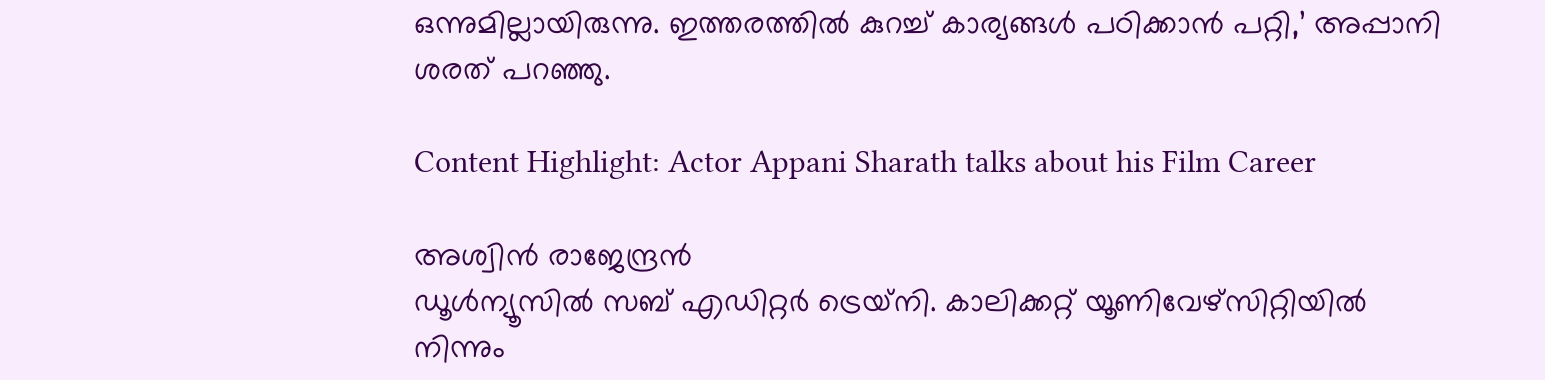ഒന്നുമില്ലായിരുന്നു. ഇത്തരത്തില്‍ കുറച്ച് കാര്യങ്ങള്‍ പഠിക്കാന്‍ പറ്റി,’ അപ്പാനി ശരത് പറഞ്ഞു.

Content Highlight: Actor Appani Sharath talks about his Film Career

അശ്വിന്‍ രാജേന്ദ്രന്‍
ഡൂള്‍ന്യൂസില്‍ സബ് എഡിറ്റര്‍ ട്രെയ്‌നി. കാലിക്കറ്റ് യൂണിവേഴ്സിറ്റിയില്‍ നിന്നും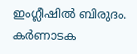ഇംഗ്ലീഷില്‍ ബിരുദം. കര്‍ണാടക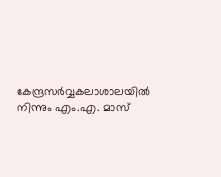കേന്ദ്രസര്‍വ്വകലാശാലയില്‍ നിന്നും എം.എ. മാസ്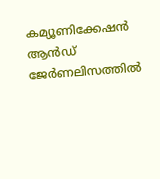കമ്യൂണിക്കേഷന്‍ ആന്‍ഡ് ജേര്‍ണലിസത്തില്‍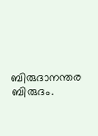ബിരുദാനന്തര ബിരുദം.